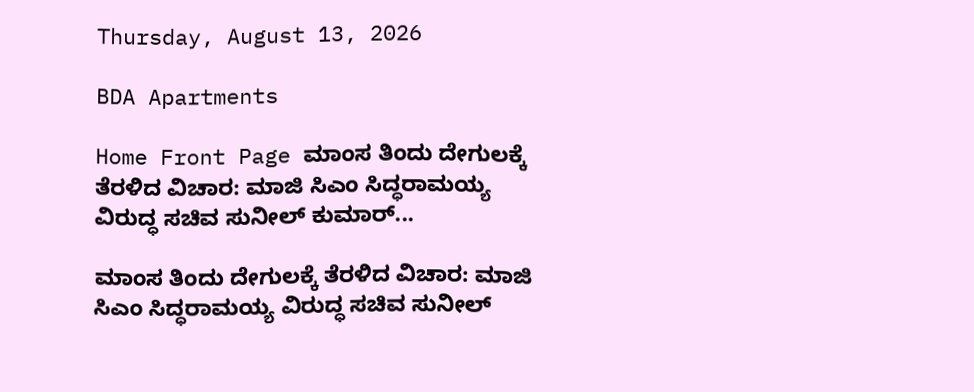Thursday, August 13, 2026

BDA Apartments

Home Front Page ಮಾಂಸ ತಿಂದು ದೇಗುಲಕ್ಕೆ ತೆರಳಿದ ವಿಚಾರ: ಮಾಜಿ ಸಿಎಂ ಸಿದ್ಧರಾಮಯ್ಯ ವಿರುದ್ಧ ಸಚಿವ ಸುನೀಲ್ ಕುಮಾರ್...

ಮಾಂಸ ತಿಂದು ದೇಗುಲಕ್ಕೆ ತೆರಳಿದ ವಿಚಾರ: ಮಾಜಿ ಸಿಎಂ ಸಿದ್ಧರಾಮಯ್ಯ ವಿರುದ್ಧ ಸಚಿವ ಸುನೀಲ್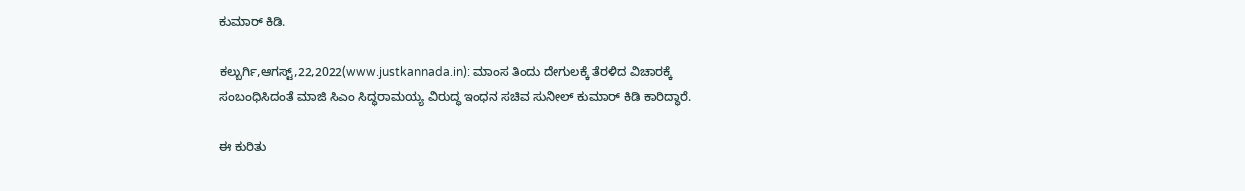ಕುಮಾರ್ ಕಿಡಿ.

ಕಲ್ಬುರ್ಗಿ,ಆಗಸ್ಟ್,22,2022(www.justkannada.in): ಮಾಂಸ ತಿಂದು ದೇಗುಲಕ್ಕೆ ತೆರಳಿದ ವಿಚಾರಕ್ಕೆ ಸಂಬಂಧಿಸಿದಂತೆ ಮಾಜಿ ಸಿಎಂ ಸಿದ್ಧರಾಮಯ್ಯ ವಿರುದ್ಧ ಇಂಧನ ಸಚಿವ ಸುನೀಲ್ ಕುಮಾರ್ ಕಿಡಿ ಕಾರಿದ್ಧಾರೆ.

ಈ ಕುರಿತು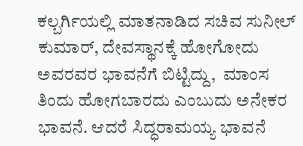ಕಲ್ಬರ್ಗಿಯಲ್ಲಿ ಮಾತನಾಡಿದ ಸಚಿವ ಸುನೀಲ್ ಕುಮಾರ್, ದೇವಸ್ಥಾನಕ್ಕೆ ಹೋಗೋದು ಅವರವರ ಭಾವನೆಗೆ ಬಿಟ್ಟಿದ್ದು,  ಮಾಂಸ ತಿಂದು ಹೋಗಬಾರದು ಎಂಬುದು ಅನೇಕರ ಭಾವನೆ. ಆದರೆ ಸಿದ್ಧರಾಮಯ್ಯ ಭಾವನೆ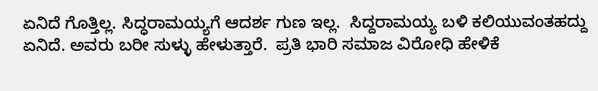ಏನಿದೆ ಗೊತ್ತಿಲ್ಲ. ಸಿದ್ಧರಾಮಯ್ಯಗೆ ಆದರ್ಶ ಗುಣ ಇಲ್ಲ.  ಸಿದ್ದರಾಮಯ್ಯ ಬಳಿ ಕಲಿಯುವಂತಹದ್ದು ಏನಿದೆ. ಅವರು ಬರೀ ಸುಳ್ಳು ಹೇಳುತ್ತಾರೆ.  ಪ್ರತಿ ಭಾರಿ ಸಮಾಜ ವಿರೋಧಿ ಹೇಳಿಕೆ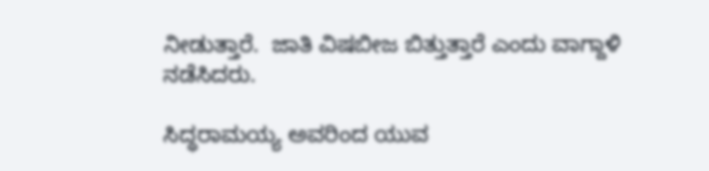ನೀಡುತ್ತಾರೆ.  ಜಾತಿ ವಿಷಬೀಜ ಬಿತ್ತುತ್ತಾರೆ ಎಂದು ವಾಗ್ದಾಳಿ ನಡೆಸಿದರು.

ಸಿದ್ಧರಾಮಯ್ಯ ಅವರಿಂದ ಯುವ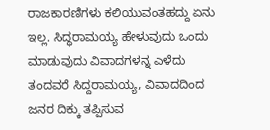ರಾಜಕಾರಣಿಗಳು ಕಲಿಯುವಂತಹದ್ದು ಏನು ಇಲ್ಲ. ಸಿದ್ಧರಾಮಯ್ಯ ಹೇಳುವುದು ಒಂದು ಮಾಡುವುದು ವಿವಾದಗಳನ್ನ ಎಳೆದು ತಂದವರೆ ಸಿದ್ದರಾಮಯ್ಯ, ವಿವಾದದಿಂದ ಜನರ ದಿಕ್ಕು ತಪ್ಪಿಸುವ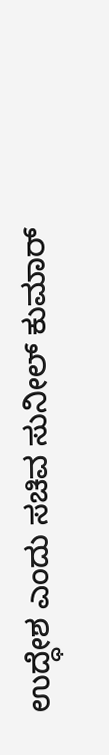ಉದ್ಧೇಶ ಎಂದು ಸಚಿವ ಸುನೀಲ್ ಕುಮಾರ್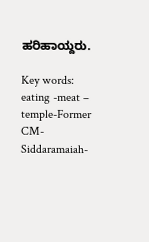ಹರಿಹಾಯ್ದರು.

Key words: eating -meat – temple-Former CM- Siddaramaiah-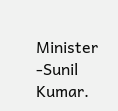Minister -Sunil Kumar.